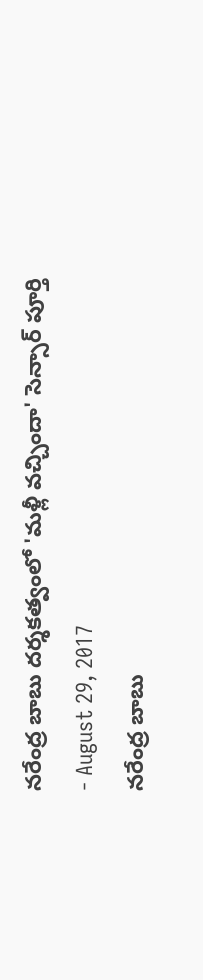నరేంద్ర బాబు దర్శకత్వంలో 'మళ్లీ వచ్చిందా' సెన్సార్ పూర్తి
- August 29, 2017
నరేంద్ర బాబు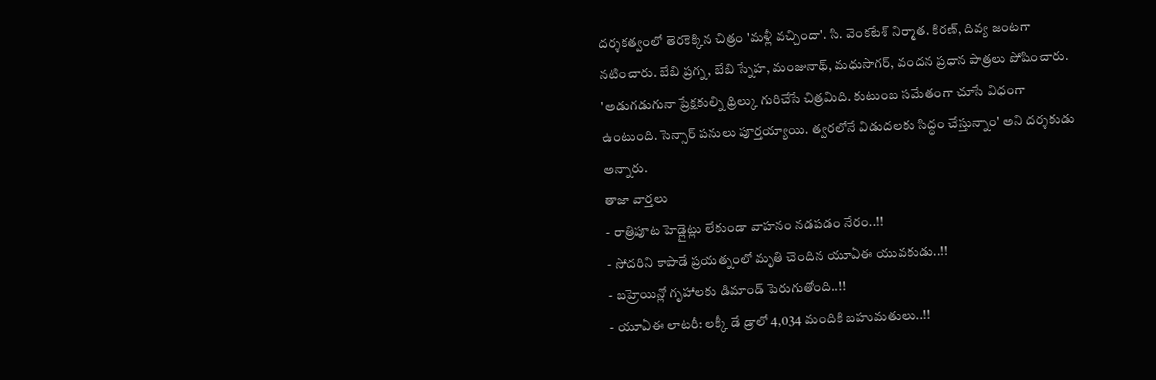దర్శకత్వంలో తెరకెక్కిన చిత్రం 'మళ్లీ వచ్చిందా'. సి. వెంకటేశ్ నిర్మాత. కిరణ్, దివ్య జంటగా నటించారు. బేబి ప్రగ్న, బేబి స్నేహ, మంజునాథ్, మధుసాగర్, వందన ప్రధాన పాత్రలు పోషించారు.
'అడుగడుగునా ప్రేక్షకుల్ని థ్రిల్కు గురిచేసే చిత్రమిది. కుటుంబ సమేతంగా చూసే విధంగా ఉంటుంది. సెన్సార్ పనులు పూర్తయ్యాయి. త్వరలోనే విడుదలకు సిద్ధం చేస్తున్నాం' అని దర్శకుడు అన్నారు.
తాజా వార్తలు
- రాత్రిపూట హెడ్లైట్లు లేకుండా వాహనం నడపడం నేరం..!!
- సోదరిని కాపాడే ప్రయత్నంలో మృతి చెందిన యూఏఈ యువకుడు..!!
- బహ్రెయిన్లో గృహాలకు డిమాండ్ పెరుగుతోంది..!!
- యూఏఈ లాటరీ: లక్కీ డే డ్రాలో 4,034 మందికి బహుమతులు..!!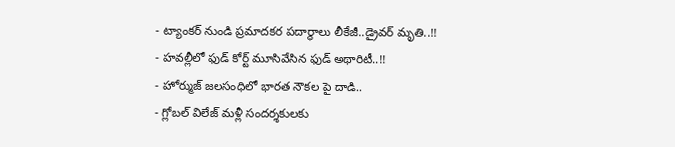- ట్యాంకర్ నుండి ప్రమాదకర పదార్థాలు లీకేజీ..డ్రైవర్ మృతి..!!
- హవల్లీలో ఫుడ్ కోర్ట్ మూసివేసిన ఫుడ్ అథారిటీ..!!
- హోర్ముజ్ జలసంధిలో భారత నౌకల పై దాడి..
- గ్లోబల్ విలేజ్ మళ్లీ సందర్శకులకు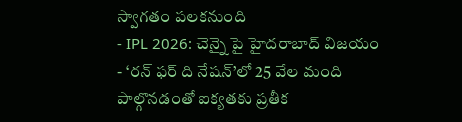స్వాగతం పలకనుంది
- IPL 2026: చెన్నై పై హైదరాబాద్ విజయం
- ‘రన్ ఫర్ ది నేషన్’లో 25 వేల మంది పాల్గొనడంతో ఐక్యతకు ప్రతీక